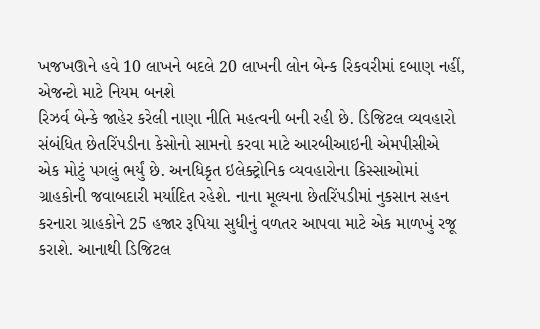ખજખઊને હવે 10 લાખને બદલે 20 લાખની લોન બેન્ક રિકવરીમાં દબાણ નહીં, એજન્ટો માટે નિયમ બનશે
રિઝર્વ બેન્કે જાહેર કરેલી નાણા નીતિ મહત્વની બની રહી છે. ડિજિટલ વ્યવહારો સંબંધિત છેતરિંપડીના કેસોનો સામનો કરવા માટે આરબીઆઇની એમપીસીએ એક મોટું પગલું ભર્યું છે. અનધિકૃત ઇલેક્ટ્રોનિક વ્યવહારોના કિસ્સાઓમાં ગ્રાહકોની જવાબદારી મર્યાદિત રહેશે. નાના મૂલ્યના છેતરિંપડીમાં નુકસાન સહન કરનારા ગ્રાહકોને 25 હજાર રૂપિયા સુધીનું વળતર આપવા માટે એક માળખું રજૂ કરાશે. આનાથી ડિજિટલ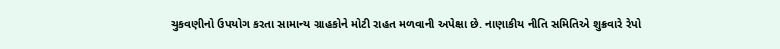ચુકવણીનો ઉપયોગ કરતા સામાન્ય ગ્રાહકોને મોટી રાહત મળવાની અપેક્ષા છે. નાણાકીય નીતિ સમિતિએ શુક્રવારે રેપો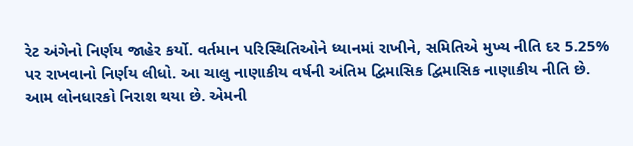રેટ અંગેનો નિર્ણય જાહેર કર્યો. વર્તમાન પરિસ્થિતિઓને ધ્યાનમાં રાખીને, સમિતિએ મુખ્ય નીતિ દર 5.25% પર રાખવાનો નિર્ણય લીધો. આ ચાલુ નાણાકીય વર્ષની અંતિમ દ્વિમાસિક દ્વિમાસિક નાણાકીય નીતિ છે. આમ લોનધારકો નિરાશ થયા છે. એમની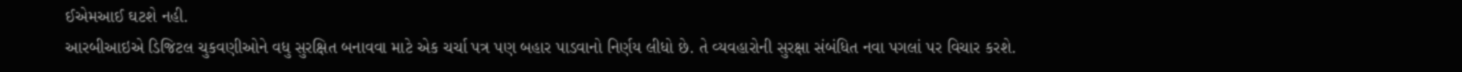ઈએમઆઈ ઘટશે નહી.
આરબીઆઇએ ડિજિટલ ચુકવણીઓને વધુ સુરક્ષિત બનાવવા માટે એક ચર્ચા પત્ર પણ બહાર પાડવાનો નિર્ણય લીધો છે. તે વ્યવહારોની સુરક્ષા સંબંધિત નવા પગલાં પર વિચાર કરશે.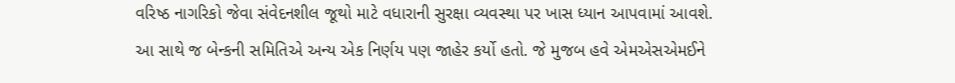વરિષ્ઠ નાગરિકો જેવા સંવેદનશીલ જૂથો માટે વધારાની સુરક્ષા વ્યવસ્થા પર ખાસ ધ્યાન આપવામાં આવશે.
આ સાથે જ બેન્કની સમિતિએ અન્ય એક નિર્ણય પણ જાહેર કર્યો હતો. જે મુજબ હવે એમએસએમઈને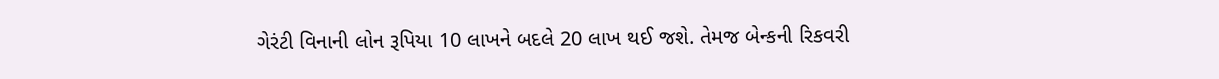ગેરંટી વિનાની લોન રૂપિયા 10 લાખને બદલે 20 લાખ થઈ જશે. તેમજ બેન્કની રિકવરી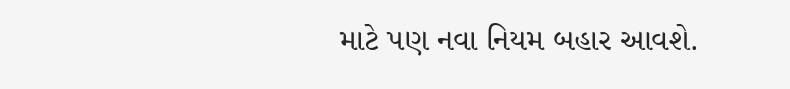માટે પણ નવા નિયમ બહાર આવશે.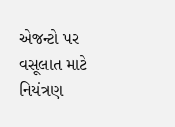એજન્ટો પર વસૂલાત માટે નિયંત્રણ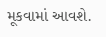મૂકવામાં આવશે.